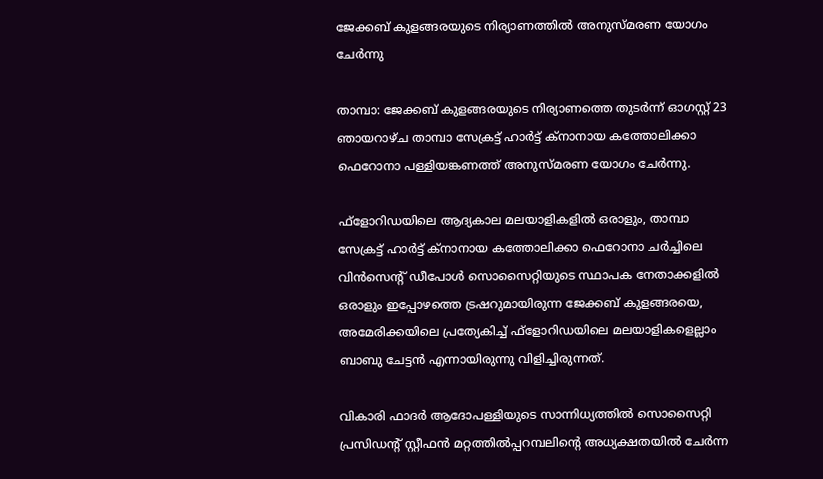ജേക്കബ് കുളങ്ങരയുടെ നിര്യാണത്തില്‍ അനുസ്മരണ യോഗം ചേര്‍ന്നു

താമ്പാ: ജേക്കബ് കുളങ്ങരയുടെ നിര്യാണത്തെ തുടര്‍ന്ന് ഓഗസ്റ്റ് 23 ഞായറാഴ്ച താമ്പാ സേക്രട്ട് ഹാര്‍ട്ട് ക്‌നാനായ കത്തോലിക്കാ ഫെറോനാ പള്ളിയങ്കണത്ത് അനുസ്മരണ യോഗം ചേര്‍ന്നു.

ഫ്‌ളോറിഡയിലെ ആദ്യകാല മലയാളികളില്‍ ഒരാളും, താമ്പാ സേക്രട്ട് ഹാര്‍ട്ട് ക്‌നാനായ കത്തോലിക്കാ ഫെറോനാ ചര്‍ച്ചിലെ വിന്‍സെന്റ് ഡീപോള്‍ സൊസൈറ്റിയുടെ സ്ഥാപക നേതാക്കളില്‍ ഒരാളും ഇപ്പോഴത്തെ ട്രഷറുമായിരുന്ന ജേക്കബ് കുളങ്ങരയെ, അമേരിക്കയിലെ പ്രത്യേകിച്ച് ഫ്‌ളോറിഡയിലെ മലയാളികളെല്ലാം ബാബു ചേട്ടന്‍ എന്നായിരുന്നു വിളിച്ചിരുന്നത്.

വികാരി ഫാദര്‍ ആദോപള്ളിയുടെ സാന്നിധ്യത്തില്‍ സൊസൈറ്റി പ്രസിഡന്റ് സ്റ്റീഫന്‍ മറ്റത്തില്‍പ്പറമ്പലിന്റെ അധ്യക്ഷതയില്‍ ചേര്‍ന്ന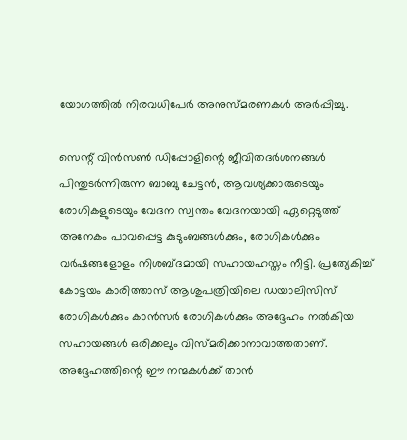യോഗത്തില്‍ നിരവധിപേര്‍ അനുസ്മരണകള്‍ അര്‍പ്പിച്ചു.

സെന്റ് വിന്‍സണ്‍ ഡിപ്പോളിന്റെ ജീവിതദര്‍ശനങ്ങള്‍ പിന്തുടര്‍ന്നിരുന്ന ബാബു ചേട്ടന്‍, ആവശ്യക്കാരുടെയും രോഗികളുടെയും വേദന സ്വന്തം വേദനയായി ഏറ്റെടുത്ത് അനേകം പാവപ്പെട്ട കുടുംബങ്ങള്‍ക്കും, രോഗികള്‍ക്കും വര്‍ഷങ്ങളോളം നിശബ്ദമായി സഹായഹസ്തം നീട്ടി. പ്രത്യേകിച്ച് കോട്ടയം കാരിത്താസ് ആശുപത്രിയിലെ ഡയാലിസിസ് രോഗികള്‍ക്കും കാന്‍സര്‍ രോഗികള്‍ക്കും അദ്ദേഹം നല്‍കിയ സഹായങ്ങള്‍ ഒരിക്കലും വിസ്മരിക്കാനാവാത്തതാണ്. അദ്ദേഹത്തിന്റെ ഈ നന്മകള്‍ക്ക് താന്‍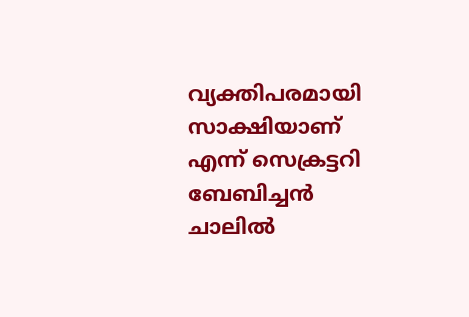വ്യക്തിപരമായി സാക്ഷിയാണ് എന്ന് സെക്രട്ടറി ബേബിച്ചന്‍ ചാലില്‍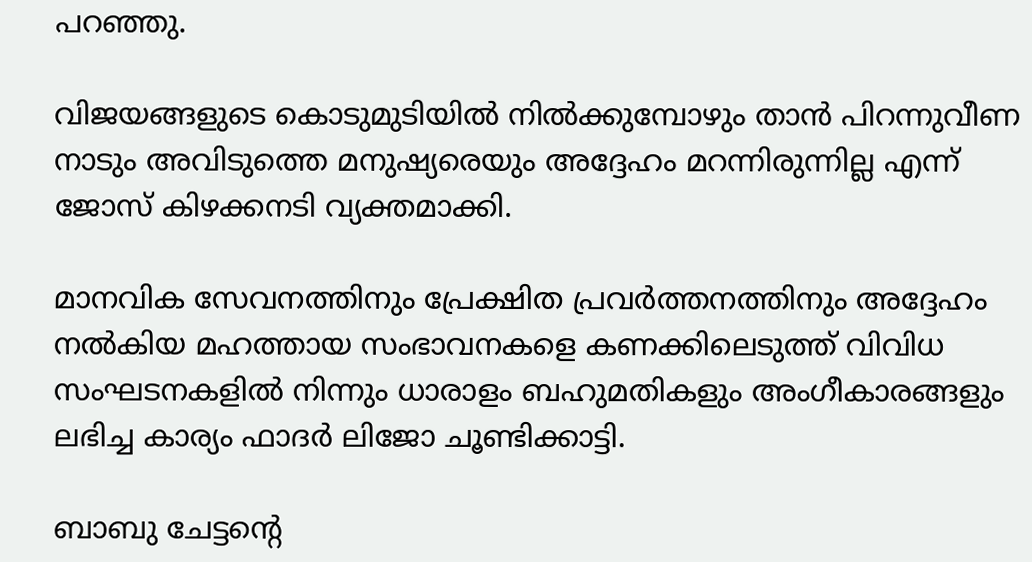പറഞ്ഞു.

വിജയങ്ങളുടെ കൊടുമുടിയില്‍ നില്‍ക്കുമ്പോഴും താന്‍ പിറന്നുവീണ നാടും അവിടുത്തെ മനുഷ്യരെയും അദ്ദേഹം മറന്നിരുന്നില്ല എന്ന് ജോസ് കിഴക്കനടി വ്യക്തമാക്കി.

മാനവിക സേവനത്തിനും പ്രേക്ഷിത പ്രവര്‍ത്തനത്തിനും അദ്ദേഹം നല്‍കിയ മഹത്തായ സംഭാവനകളെ കണക്കിലെടുത്ത് വിവിധ സംഘടനകളില്‍ നിന്നും ധാരാളം ബഹുമതികളും അംഗീകാരങ്ങളും ലഭിച്ച കാര്യം ഫാദര്‍ ലിജോ ചൂണ്ടിക്കാട്ടി.

ബാബു ചേട്ടന്റെ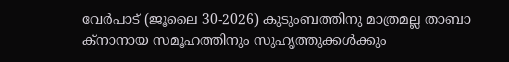വേര്‍പാട് (ജൂലൈ 30-2026) കുടുംബത്തിനു മാത്രമല്ല താബാ ക്നാനായ സമൂഹത്തിനും സുഹൃത്തുക്കള്‍ക്കും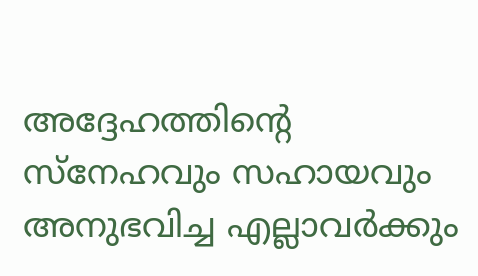അദ്ദേഹത്തിന്റെ സ്‌നേഹവും സഹായവും അനുഭവിച്ച എല്ലാവര്‍ക്കും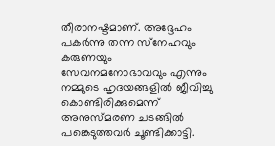തീരാനഷ്ടമാണ്. അദ്ദേഹം പകര്‍ന്നു തന്ന സ്‌നേഹവും കരുണയും സേവനമനോഭാവവും എന്നും നമ്മുടെ ഹൃദയങ്ങളില്‍ ജീവിച്ചു കൊണ്ടിരിക്കുമെന്ന് അനുസ്മരണ ചടങ്ങില്‍ പങ്കെടുത്തവര്‍ ചൂണ്ടിക്കാട്ടി.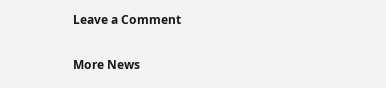Leave a Comment

More News